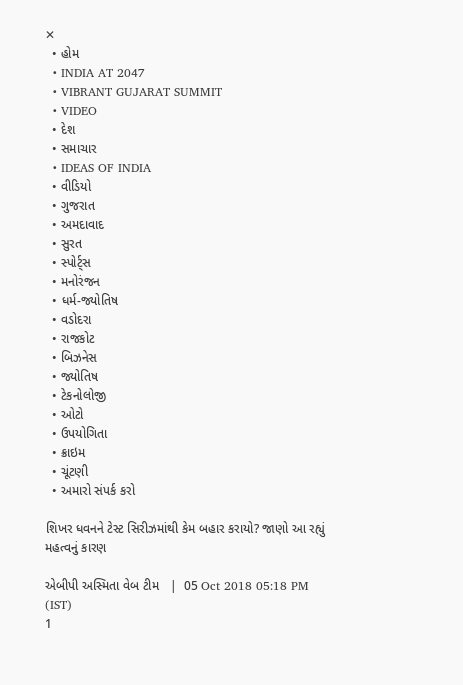✕
  • હોમ
  • INDIA AT 2047
  • VIBRANT GUJARAT SUMMIT
  • VIDEO
  • દેશ
  • સમાચાર
  • IDEAS OF INDIA
  • વીડિયો
  • ગુજરાત
  • અમદાવાદ
  • સુરત
  • સ્પોર્ટ્સ
  • મનોરંજન
  • ધર્મ-જ્યોતિષ
  • વડોદરા
  • રાજકોટ
  • બિઝનેસ
  • જ્યોતિષ
  • ટેકનોલોજી
  • ઓટો
  • ઉપયોગિતા
  • ક્રાઇમ
  • ચૂંટણી
  • અમારો સંપર્ક કરો

શિખર ધવનને ટેસ્ટ સિરીઝમાંથી કેમ બહાર કરાયો? જાણો આ રહ્યું મહત્વનું કારણ

એબીપી અસ્મિતા વેબ ટીમ   |  05 Oct 2018 05:18 PM (IST)
1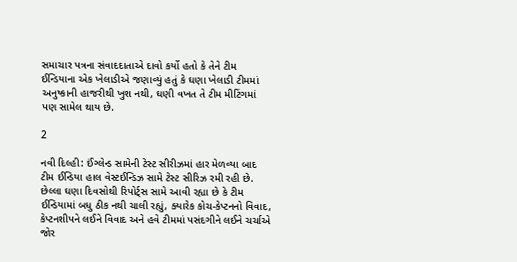સમાચાર પત્રના સંવાદદાતાએ દાવો કર્યો હતો કે તેને ટીમ ઈન્ડિયાના એક ખેલાડીએ જણાવ્યું હતું કે ઘણા ખેલાડી ટીમમાં અનુષ્કાની હાજરીથી ખુશ નથી, ઘણી વખત તે ટીમ મીટિંગમાં પણ સામેલ થાય છે.

2

નવી દિલ્હી: ઈંગ્લેન્ડ સામેની ટેસ્ટ સીરીઝમાં હાર મેળવ્યા બાદ ટીમ ઈન્ડિયા હાલ વેસ્ટઈન્ડિઝ સામે ટેસ્ટ સીરિઝ રમી રહી છે. છેલ્લા ઘણા દિવસોથી રિપોર્ટ્સ સામે આવી રહ્યા છે કે ટીમ ઈન્ડિયામાં બધુ ઠીક નથી ચાલી રહ્યું, ક્યારેક કોચ-કેપ્ટનનો વિવાદ, કેપ્ટનશીપને લઈને વિવાદ અને હવે ટીમમાં પસંદગીને લઈને ચર્ચાએ જોર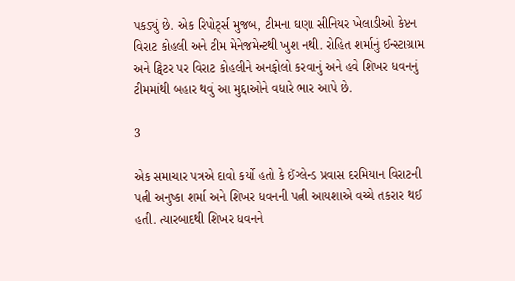પકડ્યું છે. એક રિપોર્ટ્સ મુજબ, ટીમના ઘણા સીનિયર ખેલાડીઓ કેપ્ટન વિરાટ કોહલી અને ટીમ મેનેજમેન્ટથી ખુશ નથી. રોહિત શર્માનું ઈન્સ્ટાગ્રામ અને ટ્વિટર પર વિરાટ કોહલીને અનફોલો કરવાનું અને હવે શિખર ધવનનું ટીમમાંથી બહાર થવું આ મુદ્દાઓને વધારે ભાર આપે છે.

3

એક સમાચાર પત્રએ દાવો કર્યો હતો કે ઈંગ્લેન્ડ પ્રવાસ દરમિયાન વિરાટની પત્ની અનુષ્કા શર્મા અને શિખર ધવનની પત્ની આયશાએ વચ્ચે તકરાર થઈ હતી. ત્યારબાદથી શિખર ધવનને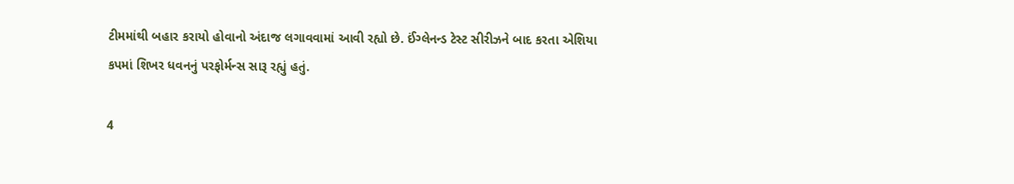ટીમમાંથી બહાર કરાયો હોવાનો અંદાજ લગાવવામાં આવી રહ્યો છે. ઈંગ્લેનન્ડ ટેસ્ટ સીરીઝને બાદ કરતા એશિયા કપમાં શિખર ધવનનું પરફોર્મન્સ સારૂ રહ્યું હતું.

4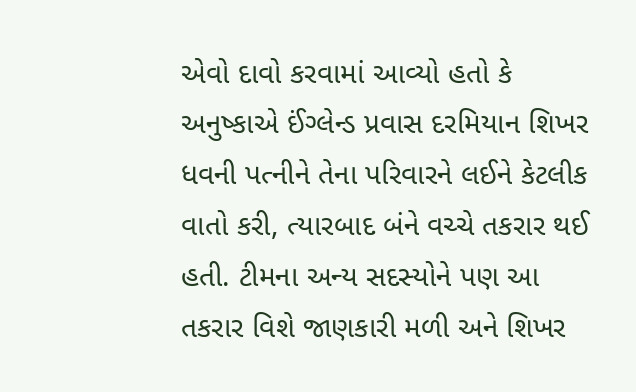એવો દાવો કરવામાં આવ્યો હતો કે અનુષ્કાએ ઈંગ્લેન્ડ પ્રવાસ દરમિયાન શિખર ધવની પત્નીને તેના પરિવારને લઈને કેટલીક વાતો કરી, ત્યારબાદ બંને વચ્ચે તકરાર થઈ હતી. ટીમના અન્ય સદસ્યોને પણ આ તકરાર વિશે જાણકારી મળી અને શિખર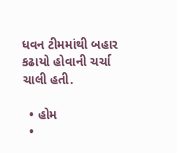ધવન ટીમમાંથી બહાર કઢાયો હોવાની ચર્ચા ચાલી હતી.

  • હોમ
  •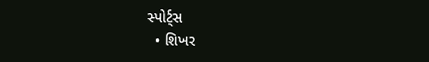સ્પોર્ટ્સ
  • શિખર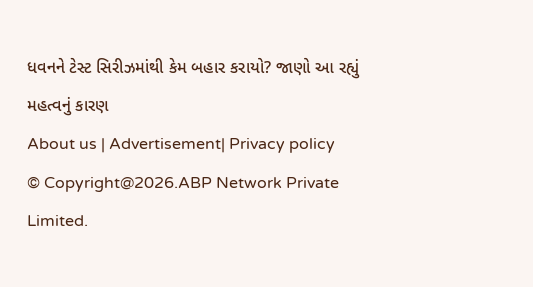ધવનને ટેસ્ટ સિરીઝમાંથી કેમ બહાર કરાયો? જાણો આ રહ્યું મહત્વનું કારણ
About us | Advertisement| Privacy policy
© Copyright@2026.ABP Network Private Limited.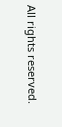All rights reserved.